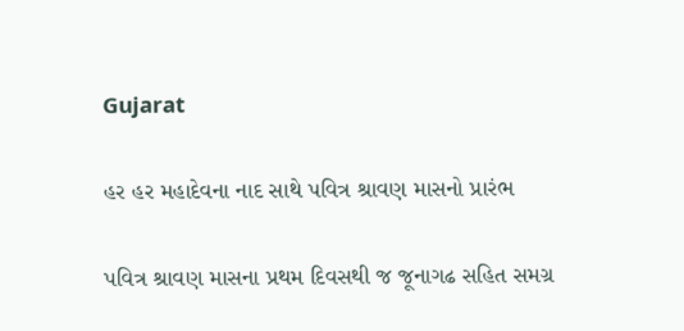Gujarat

હર હર મહાદેવના નાદ સાથે પવિત્ર શ્રાવણ માસનો પ્રારંભ

પવિત્ર શ્રાવણ માસના પ્રથમ દિવસથી જ જૂનાગઢ સહિત સમગ્ર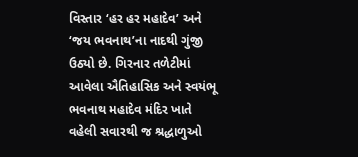વિસ્તાર ‘હર હર મહાદેવ’ અને ‘જય ભવનાથ’ના નાદથી ગુંજી ઉઠ્યો છે. ગિરનાર તળેટીમાં આવેલા ઐતિહાસિક અને સ્વયંભૂ ભવનાથ મહાદેવ મંદિર ખાતે વહેલી સવારથી જ શ્રદ્ધાળુઓ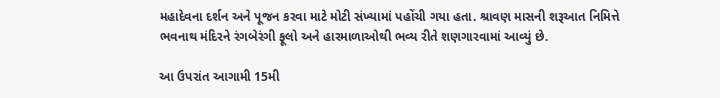મહાદેવના દર્શન અને પૂજન કરવા માટે મોટી સંખ્યામાં પહોંચી ગયા હતા. શ્રાવણ માસની શરૂઆત નિમિત્તે ભવનાથ મંદિરને રંગબેરંગી ફૂલો અને હારમાળાઓથી ભવ્ય રીતે શણગારવામાં આવ્યું છે.

આ ઉપરાંત આગામી 15મી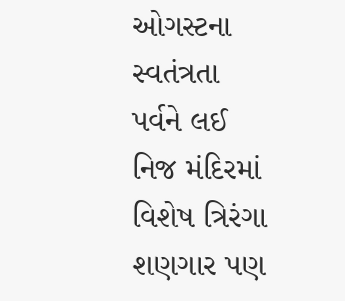ઓગસ્ટના સ્વતંત્રતા પર્વને લઈ નિજ મંદિરમાં વિશેષ ત્રિરંગા શણગાર પણ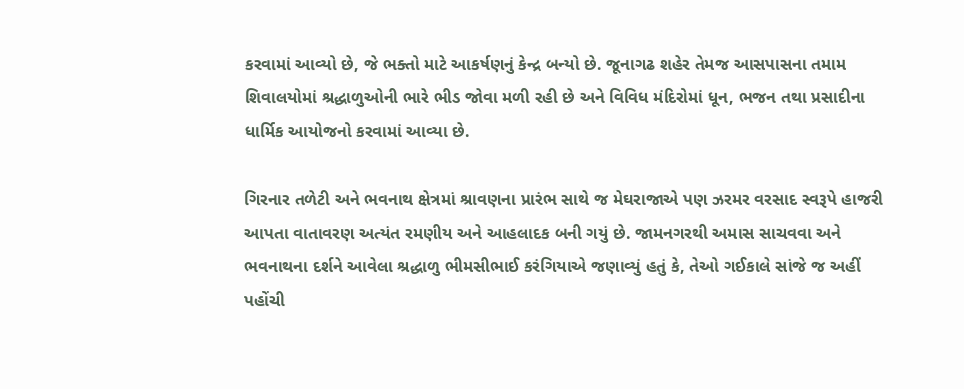કરવામાં આવ્યો છે, જે ભક્તો માટે આકર્ષણનું કેન્દ્ર બન્યો છે. જૂનાગઢ શહેર તેમજ આસપાસના તમામ શિવાલયોમાં શ્રદ્ધાળુઓની ભારે ભીડ જોવા મળી રહી છે અને વિવિધ મંદિરોમાં ધૂન, ભજન તથા પ્રસાદીના ધાર્મિક આયોજનો કરવામાં આવ્યા છે.

ગિરનાર તળેટી અને ભવનાથ ક્ષેત્રમાં શ્રાવણના પ્રારંભ સાથે જ મેઘરાજાએ પણ ઝરમર વરસાદ સ્વરૂપે હાજરી આપતા વાતાવરણ અત્યંત રમણીય અને આહલાદક બની ગયું છે. જામનગરથી અમાસ સાચવવા અને ભવનાથના દર્શને આવેલા શ્રદ્ધાળુ ભીમસીભાઈ કરંગિયાએ જણાવ્યું હતું કે, તેઓ ગઈકાલે સાંજે જ અહીં પહોંચી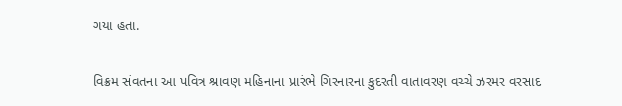ગયા હતા.

વિક્રમ સંવતના આ પવિત્ર શ્રાવણ મહિનાના પ્રારંભે ગિરનારના કુદરતી વાતાવરણ વચ્ચે ઝરમર વરસાદ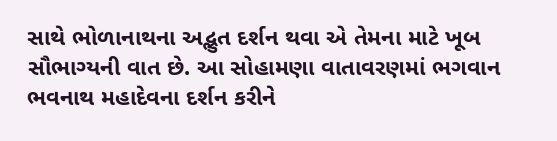સાથે ભોળાનાથના અદ્ભુત દર્શન થવા એ તેમના માટે ખૂબ સૌભાગ્યની વાત છે. આ સોહામણા વાતાવરણમાં ભગવાન ભવનાથ મહાદેવના દર્શન કરીને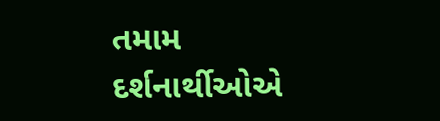તમામ દર્શનાર્થીઓએ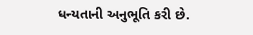ધન્યતાની અનુભૂતિ કરી છે.